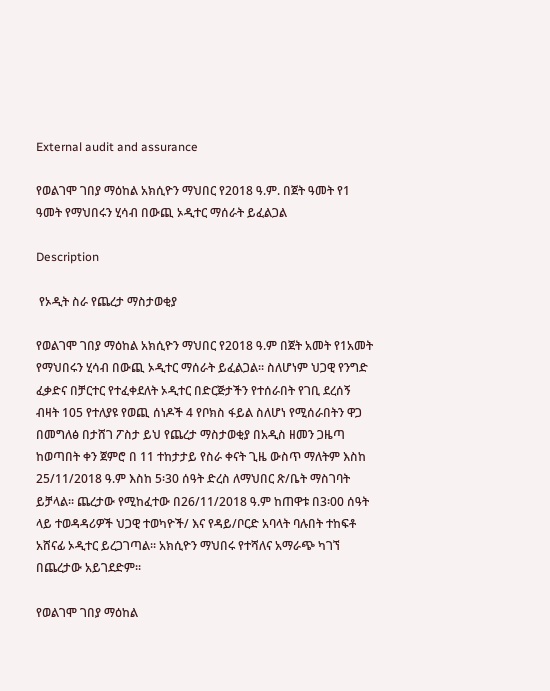External audit and assurance

የወልገሞ ገበያ ማዕከል አክሲዮን ማህበር የ2018 ዓ.ም. በጀት ዓመት የ1 ዓመት የማህበሩን ሂሳብ በውጪ ኦዲተር ማሰራት ይፈልጋል

Description

 የኦዲት ስራ የጨረታ ማስታወቂያ

የወልገሞ ገበያ ማዕከል አክሲዮን ማህበር የ2018 ዓ.ም በጀት አመት የ1አመት የማህበሩን ሂሳብ በውጪ ኦዲተር ማሰራት ይፈልጋል፡፡ ስለሆነም ህጋዊ የንግድ ፈቃድና በቻርተር የተፈቀደለት ኦዲተር በድርጅታችን የተሰራበት የገቢ ደረሰኝ ብዛት 105 የተለያዩ የወጪ ሰነዶች 4 የቦክስ ፋይል ስለሆነ የሚሰራበትን ዋጋ በመግለፅ በታሸገ ፖስታ ይህ የጨረታ ማስታወቂያ በአዲስ ዘመን ጋዜጣ ከወጣበት ቀን ጀምሮ በ 11 ተከታታይ የስራ ቀናት ጊዜ ውስጥ ማለትም እስከ 25/11/2018 ዓ.ም እስከ 5፡30 ሰዓት ድረስ ለማህበር ጽ/ቤት ማስገባት ይቻላል፡፡ ጨረታው የሚከፈተው በ26/11/2018 ዓ.ም ከጠዋቱ በ3፡00 ሰዓት ላይ ተወዳዳሪዎች ህጋዊ ተወካዮች/ እና የዳይ/ቦርድ አባላት ባሉበት ተከፍቶ አሸናፊ ኦዲተር ይረጋገጣል፡፡ አክሲዮን ማህበሩ የተሻለና አማራጭ ካገኘ በጨረታው አይገደድም፡፡

የወልገሞ ገበያ ማዕከል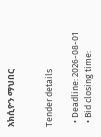አክሲዮን ማህበር


Tender details

  • Deadline: 2026-08-01
  • Bid closing time: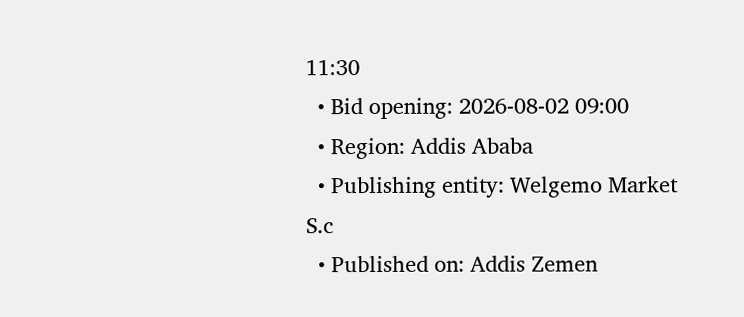11:30
  • Bid opening: 2026-08-02 09:00
  • Region: Addis Ababa
  • Publishing entity: Welgemo Market S.c
  • Published on: Addis Zemen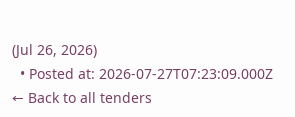(Jul 26, 2026)
  • Posted at: 2026-07-27T07:23:09.000Z
← Back to all tenders